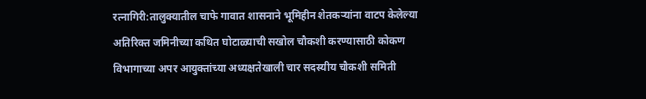रत्नागिरी:तालुक्यातील चाफे गावात शासनाने भूमिहीन शेतकऱ्यांना वाटप केलेल्या अतिरिक्त जमिनीच्या कथित घोटाळ्याची सखोल चौकशी करण्यासाठी कोकण विभागाच्या अपर आयुक्तांच्या अध्यक्षतेखाली चार सदस्यीय चौकशी समिती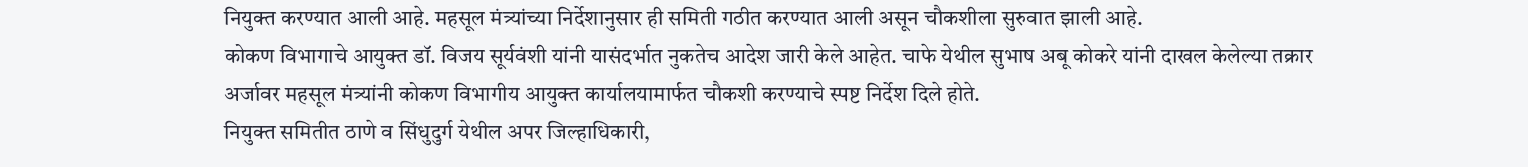नियुक्त करण्यात आली आहे. महसूल मंत्र्यांच्या निर्देशानुसार ही समिती गठीत करण्यात आली असून चौकशीला सुरुवात झाली आहे.
कोकण विभागाचे आयुक्त डॉ. विजय सूर्यवंशी यांनी यासंदर्भात नुकतेच आदेश जारी केले आहेत. चाफे येथील सुभाष अबू कोकरे यांनी दाखल केलेल्या तक्रार अर्जावर महसूल मंत्र्यांनी कोकण विभागीय आयुक्त कार्यालयामार्फत चौकशी करण्याचे स्पष्ट निर्देश दिले होते.
नियुक्त समितीत ठाणे व सिंधुदुर्ग येथील अपर जिल्हाधिकारी,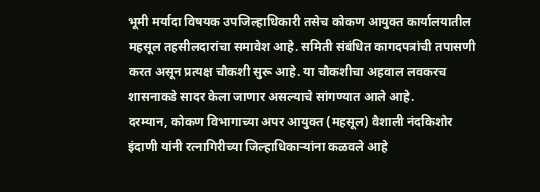भूमी मर्यादा विषयक उपजिल्हाधिकारी तसेच कोकण आयुक्त कार्यालयातील महसूल तहसीलदारांचा समावेश आहे. समिती संबंधित कागदपत्रांची तपासणी करत असून प्रत्यक्ष चौकशी सुरू आहे. या चौकशीचा अहवाल लवकरच शासनाकडे सादर केला जाणार असल्याचे सांगण्यात आले आहे.
दरम्यान, कोकण विभागाच्या अपर आयुक्त (महसूल) वैशाली नंदकिशोर इंदाणी यांनी रत्नागिरीच्या जिल्हाधिकाऱ्यांना कळवले आहे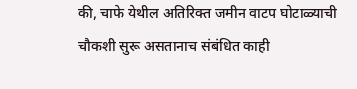की, चाफे येथील अतिरिक्त जमीन वाटप घोटाळ्याची चौकशी सुरू असतानाच संबंधित काही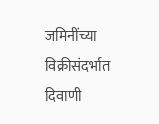जमिनींच्या विक्रीसंदर्भात दिवाणी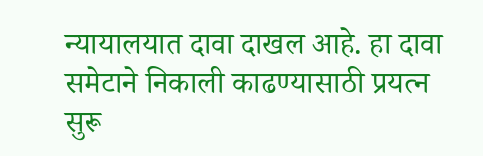न्यायालयात दावा दाखल आहे. हा दावा समेटाने निकाली काढण्यासाठी प्रयत्न सुरू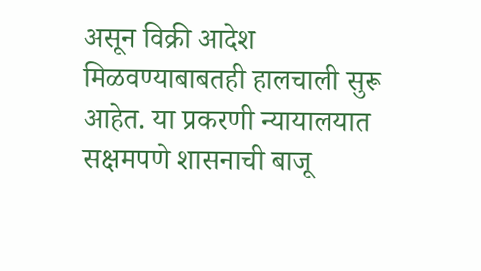असून विक्री आदेश मिळवण्याबाबतही हालचाली सुरू आहेत. या प्रकरणी न्यायालयात सक्षमपणे शासनाची बाजू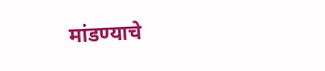मांडण्याचे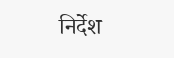निर्देश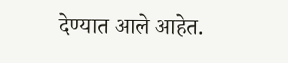देण्यात आले आहेत.